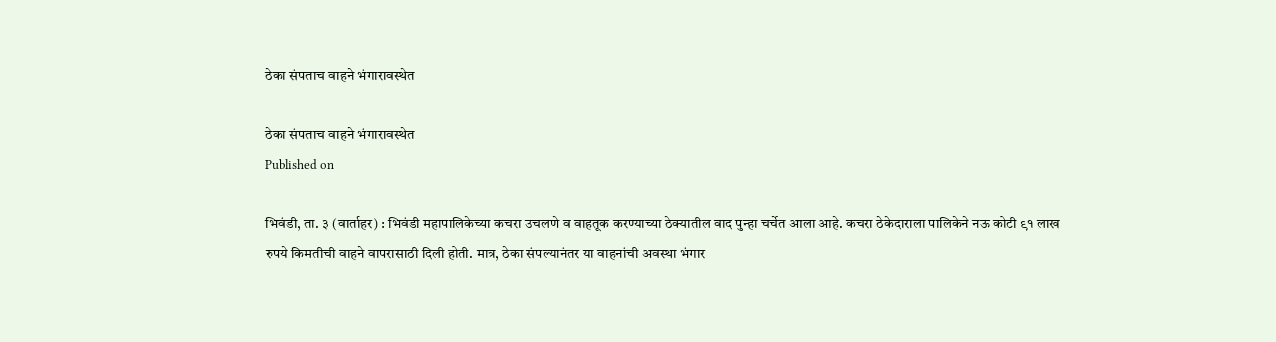ठेका संपताच वाहने भंगारावस्थेत

ठेका संपताच वाहने भंगारावस्थेत
Published on

भिवंडी, ता. ३ (वार्ताहर) : भिवंडी महापालिकेच्या कचरा उचलणे व वाहतूक करण्याच्या ठेक्यातील वाद पुन्हा चर्चेत आला आहे. कचरा ठेकेदाराला पालिकेने नऊ कोटी ९१ लाख रुपये किमतीची वाहने वापरासाठी दिली होती. मात्र, ठेका संपल्यानंतर या वाहनांची अवस्था भंगार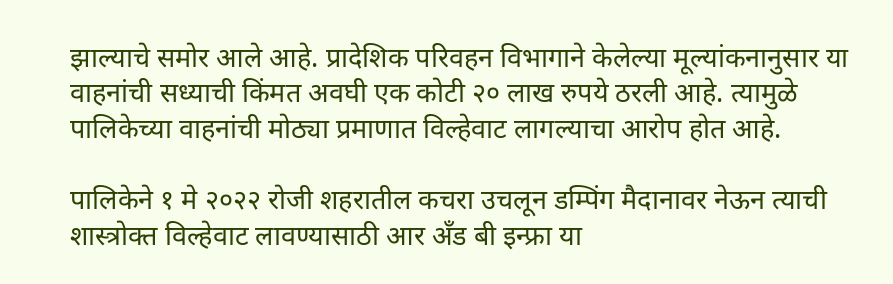झाल्याचे समोर आले आहे. प्रादेशिक परिवहन विभागाने केलेल्या मूल्यांकनानुसार या वाहनांची सध्याची किंमत अवघी एक कोटी २० लाख रुपये ठरली आहे. त्यामुळे पालिकेच्या वाहनांची मोठ्या प्रमाणात विल्हेवाट लागल्याचा आरोप होत आहे.

पालिकेने १ मे २०२२ रोजी शहरातील कचरा उचलून डम्पिंग मैदानावर नेऊन त्याची शास्त्रोक्त विल्हेवाट लावण्यासाठी आर अँड बी इन्फ्रा या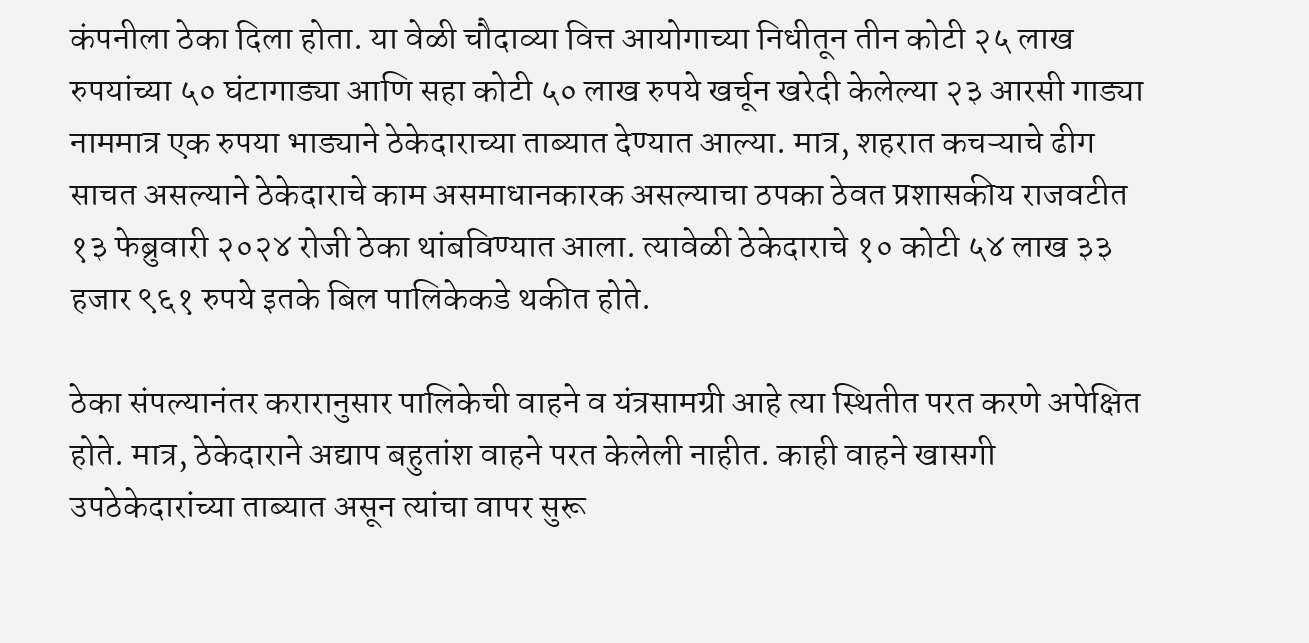कंपनीला ठेका दिला होता. या वेळी चौदाव्या वित्त आयोगाच्या निधीतून तीन कोटी २५ लाख रुपयांच्या ५० घंटागाड्या आणि सहा कोटी ५० लाख रुपये खर्चून खरेदी केलेल्या २३ आरसी गाड्या नाममात्र एक रुपया भाड्याने ठेकेदाराच्या ताब्यात देण्यात आल्या. मात्र, शहरात कचऱ्याचे ढीग साचत असल्याने ठेकेदाराचे काम असमाधानकारक असल्याचा ठपका ठेवत प्रशासकीय राजवटीत १३ फेब्रुवारी २०२४ रोजी ठेका थांबविण्यात आला. त्यावेळी ठेकेदाराचे १० कोटी ५४ लाख ३३ हजार ९६१ रुपये इतके बिल पालिकेकडे थकीत होते.

ठेका संपल्यानंतर करारानुसार पालिकेची वाहने व यंत्रसामग्री आहे त्या स्थितीत परत करणे अपेक्षित होते. मात्र, ठेकेदाराने अद्याप बहुतांश वाहने परत केलेली नाहीत. काही वाहने खासगी उपठेकेदारांच्या ताब्यात असून त्यांचा वापर सुरू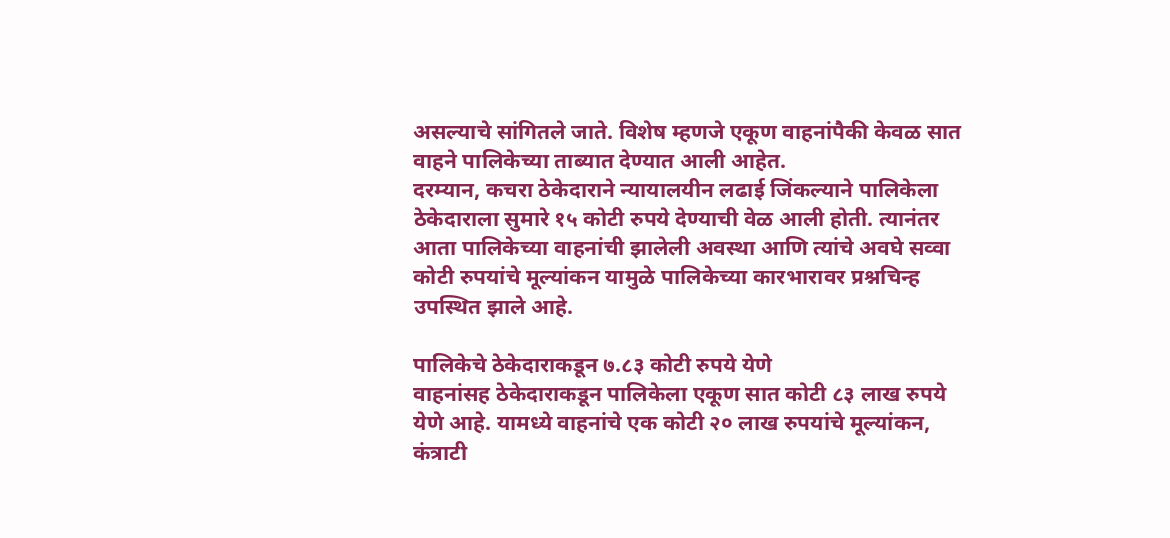असल्याचे सांगितले जाते. विशेष म्हणजे एकूण वाहनांपैकी केवळ सात वाहने पालिकेच्या ताब्यात देण्यात आली आहेत.
दरम्यान, कचरा ठेकेदाराने न्यायालयीन लढाई जिंकल्याने पालिकेला ठेकेदाराला सुमारे १५ कोटी रुपये देण्याची वेळ आली होती. त्यानंतर आता पालिकेच्या वाहनांची झालेली अवस्था आणि त्यांचे अवघे सव्वा कोटी रुपयांचे मूल्यांकन यामुळे पालिकेच्या कारभारावर प्रश्नचिन्ह उपस्थित झाले आहे.

पालिकेचे ठेकेदाराकडून ७.८३ कोटी रुपये येणे
वाहनांसह ठेकेदाराकडून पालिकेला एकूण सात कोटी ८३ लाख रुपये येणे आहे. यामध्ये वाहनांचे एक कोटी २० लाख रुपयांचे मूल्यांकन, कंत्राटी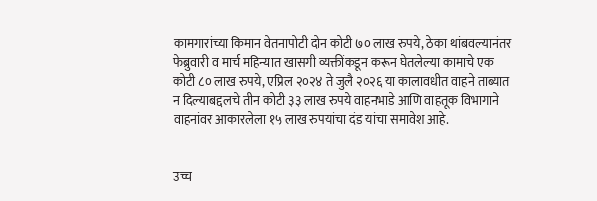कामगारांच्या किमान वेतनापोटी दोन कोटी ७० लाख रुपये, ठेका थांबवल्यानंतर फेब्रुवारी व मार्च महिन्यात खासगी व्यक्तींकडून करून घेतलेल्या कामाचे एक कोटी ८० लाख रुपये, एप्रिल २०२४ ते जुलै २०२६ या कालावधीत वाहने ताब्यात न दिल्याबद्दलचे तीन कोटी ३३ लाख रुपये वाहनभाडे आणि वाहतूक विभागाने वाहनांवर आकारलेला १५ लाख रुपयांचा दंड यांचा समावेश आहे.


उच्च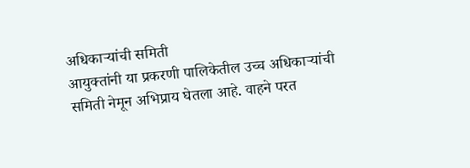अधिकाऱ्यांची समिती
आयुक्तांनी या प्रकरणी पालिकेतील उच्च अधिकाऱ्यांची समिती नेमून अभिप्राय घेतला आहे. वाहने परत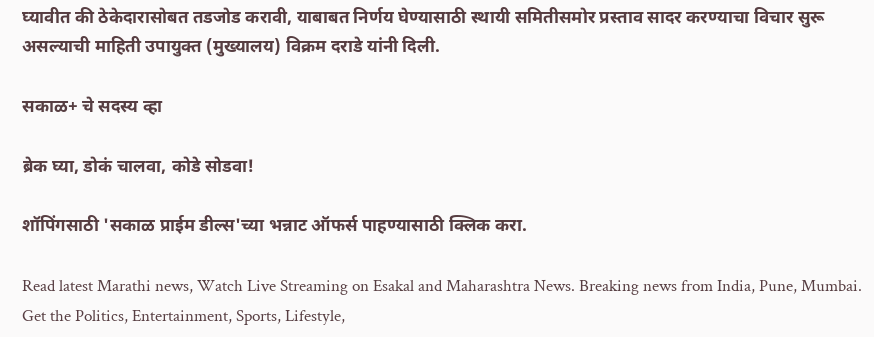घ्यावीत की ठेकेदारासोबत तडजोड करावी, याबाबत निर्णय घेण्यासाठी स्थायी समितीसमोर प्रस्ताव सादर करण्याचा विचार सुरू असल्याची माहिती उपायुक्त (मुख्यालय) विक्रम दराडे यांनी दिली.

सकाळ+ चे सदस्य व्हा

ब्रेक घ्या, डोकं चालवा, कोडे सोडवा!

शॉपिंगसाठी 'सकाळ प्राईम डील्स'च्या भन्नाट ऑफर्स पाहण्यासाठी क्लिक करा.

Read latest Marathi news, Watch Live Streaming on Esakal and Maharashtra News. Breaking news from India, Pune, Mumbai. Get the Politics, Entertainment, Sports, Lifestyle,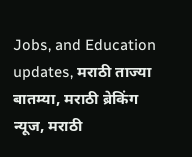Jobs, and Education updates, मराठी ताज्या बातम्या, मराठी ब्रेकिंग न्यूज, मराठी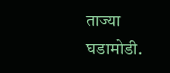ताज्या घडामोडी.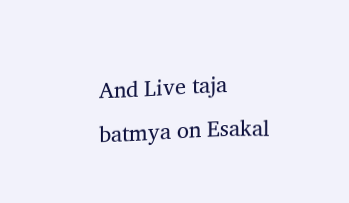And Live taja batmya on Esakal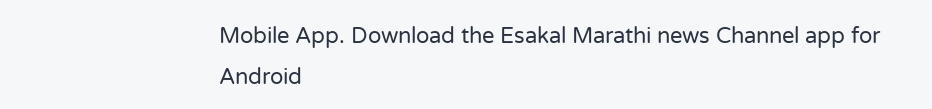Mobile App. Download the Esakal Marathi news Channel app for Android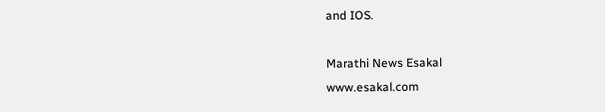and IOS.

Marathi News Esakal
www.esakal.com